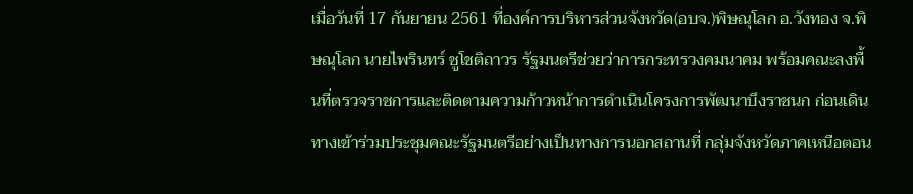เมื่อวันที่ 17 กันยายน 2561 ที่องค์การบริหารส่วนจังหวัด(อบจ.)พิษณุโลก อ.วังทอง จ.พิษณุโลก นายไพรินทร์ ชูโชติถาวร รัฐมนตรีช่วยว่าการกระทรวงคมนาคม พร้อมคณะลงพื้นที่ตรวจราชการและติดตามความก้าวหน้าการดำเนินโครงการพัฒนาบึงราชนก ก่อนเดินทางเข้าร่วมประชุมคณะรัฐมนตรีอย่างเป็นทางการนอกสถานที่ กลุ่มจังหวัดภาคเหนือตอน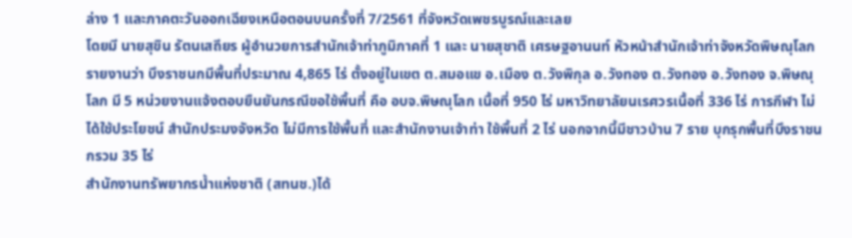ล่าง 1 และภาคตะวันออกเฉียงเหนือตอนบนครั้งที่ 7/2561 ที่จังหวัดเพชรบูรณ์และเลย
โดยมี นายสุขิน รัตนเสถียร ผู้อำนวยการสำนักเจ้าท่าภูมิภาคที่ 1 และ นายสุชาติ เศรษฐอานนท์ หัวหน้าสำนักเจ้าท่าจังหวัดพิษณุโลก รายงานว่า บึงราชนกมีพื้นที่ประมาณ 4,865 ไร่ ตั้งอยู่ในเขต ต.สมอแข อ.เมือง ต.วังพิกุล อ.วังทอง ต.วังทอง อ.วังทอง จ.พิษณุโลก มี 5 หน่วยงานแจ้งตอบยืนยันกรณีขอใช้พื้นที่ คือ อบจ.พิษณุโลก เนื้อที่ 950 ไร่ มหาวิทยาลัยนเรศวรเนื้อที่ 336 ไร่ การกีฬา ไม่ได้ใช้ประโยชน์ สำนักประมงจังหวัด ไม่มีการใช้พื้นที่ และสำนักงานเจ้าท่า ใช้พื้นที่ 2 ไร่ นอกจากนี้มีชาวบ้าน 7 ราย บุกรุกพื้นที่บึงราชนกรวม 35 ไร่
สำนักงานทรัพยากรน้ำแห่งชาติ (สทนช.)ได้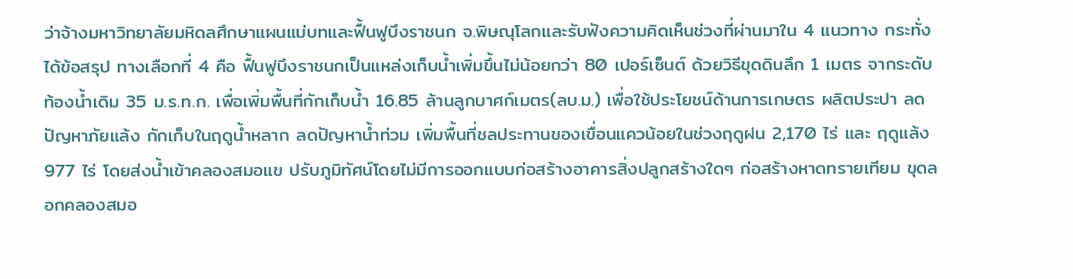ว่าจ้างมหาวิทยาลัยมหิดลศึกษาแผนแม่บทและฟื้นฟูบึงราชนก จ.พิษณุโลกและรับฟังความคิดเห็นช่วงที่ผ่านมาใน 4 แนวทาง กระทั่งได้ข้อสรุป ทางเลือกที่ 4 คือ ฟื้นฟูบึงราชนกเป็นแหล่งเก็บน้ำเพิ่มขึ้นไม่น้อยกว่า 80 เปอร์เซ็นต์ ด้วยวิธีขุดดินลึก 1 เมตร จากระดับท้องน้ำเดิม 35 ม.ร.ท.ก. เพื่อเพิ่มพื้นที่กักเก็บน้ำ 16.85 ล้านลูกบาศก์เมตร(ลบ.ม.) เพื่อใช้ประโยชน์ด้านการเกษตร ผลิตประปา ลดปัญหาภัยแล้ง กักเก็บในฤดูน้ำหลาก ลดปัญหาน้ำท่วม เพิ่มพื้นที่ชลประทานของเขื่อนแควน้อยในช่วงฤดูฝน 2,170 ไร่ และ ฤดูแล้ง 977 ไร่ โดยส่งน้ำเข้าคลองสมอแข ปรับภูมิทัศน์โดยไม่มีการออกแบบก่อสร้างอาคารสิ่งปลูกสร้างใดๆ ก่อสร้างหาดทรายเทียม ขุดลอกคลองสมอ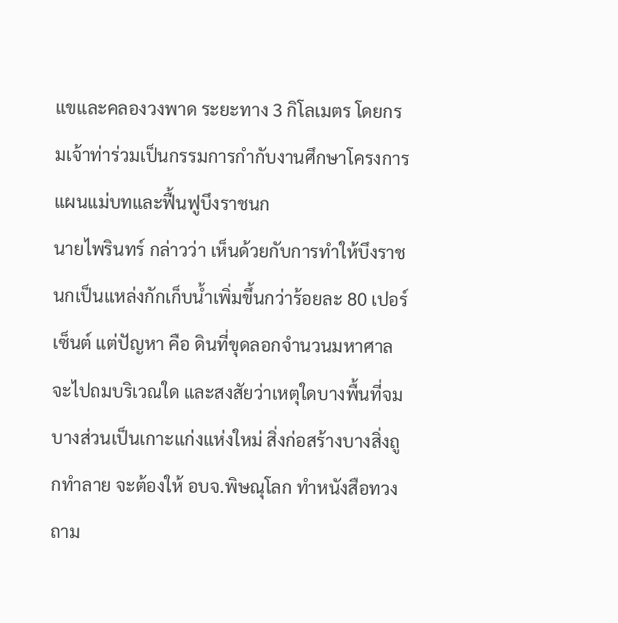แขและคลองวงพาด ระยะทาง 3 กิโลเมตร โดยกรมเจ้าท่าร่วมเป็นกรรมการกำกับงานศึกษาโครงการแผนแม่บทและฟื้นฟูบึงราชนก
นายไพรินทร์ กล่าวว่า เห็นด้วยกับการทำให้บึงราชนกเป็นแหล่งกักเก็บน้ำเพิ่มขึ้นกว่าร้อยละ 80 เปอร์เซ็นต์ แต่ปัญหา คือ ดินที่ขุดลอกจำนวนมหาศาลจะไปถมบริเวณใด และสงสัยว่าเหตุใดบางพื้นที่จม บางส่วนเป็นเกาะแก่งแห่งใหม่ สิ่งก่อสร้างบางสิ่งถูกทำลาย จะต้องให้ อบจ.พิษณุโลก ทำหนังสือทวงถาม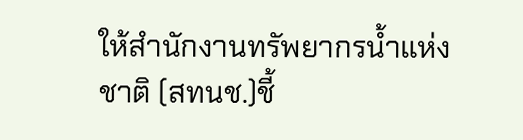ให้สำนักงานทรัพยากรน้ำแห่งชาติ (สทนช.)ชี้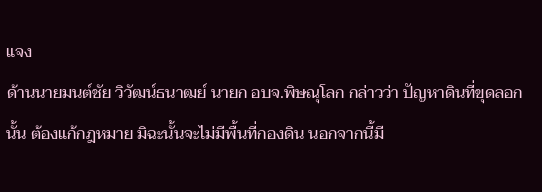แจง
ด้านนายมนต์ชัย วิวัฒน์ธนาฒย์ นายก อบจ.พิษณุโลก กล่าวว่า ปัญหาดินที่ขุดลอกนั้น ต้องแก้กฎหมาย มิฉะนั้นจะไม่มีพื้นที่กองดิน นอกจากนี้มี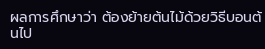ผลการศึกษาว่า ต้องย้ายต้นไม้ด้วยวิธีบอนต้นไป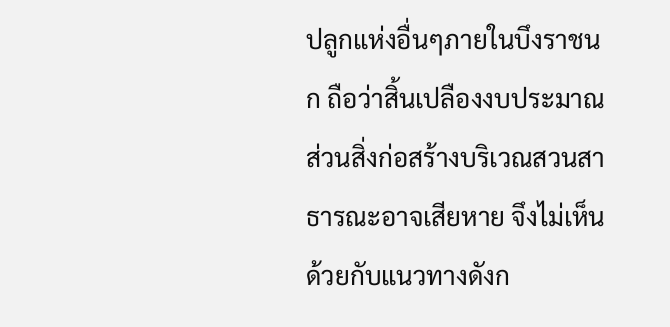ปลูกแห่งอื่นๆภายในบึงราชนก ถือว่าสิ้นเปลืองงบประมาณ ส่วนสิ่งก่อสร้างบริเวณสวนสาธารณะอาจเสียหาย จึงไม่เห็นด้วยกับแนวทางดังก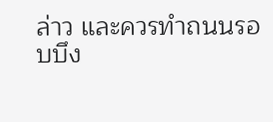ล่าว และควรทำถนนรอบบึง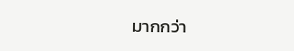มากกว่า